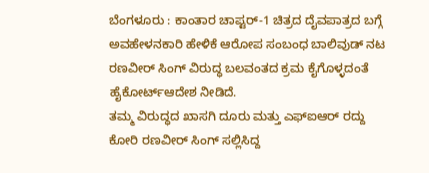ಬೆಂಗಳೂರು : ಕಾಂತಾರ ಚಾಪ್ಟರ್-1 ಚಿತ್ರದ ದೈವಪಾತ್ರದ ಬಗ್ಗೆ ಅವಹೇಳನಕಾರಿ ಹೇಳಿಕೆ ಆರೋಪ ಸಂಬಂಧ ಬಾಲಿವುಡ್ ನಟ ರಣವೀರ್ ಸಿಂಗ್ ವಿರುದ್ಧ ಬಲವಂತದ ಕ್ರಮ ಕೈಗೊಳ್ಳದಂತೆ ಹೈಕೋರ್ಟ್ಆದೇಶ ನೀಡಿದೆ.
ತಮ್ಮ ವಿರುದ್ಧದ ಖಾಸಗಿ ದೂರು ಮತ್ತು ಎಫ್ಐಆರ್ ರದ್ದು ಕೋರಿ ರಣವೀರ್ ಸಿಂಗ್ ಸಲ್ಲಿಸಿದ್ದ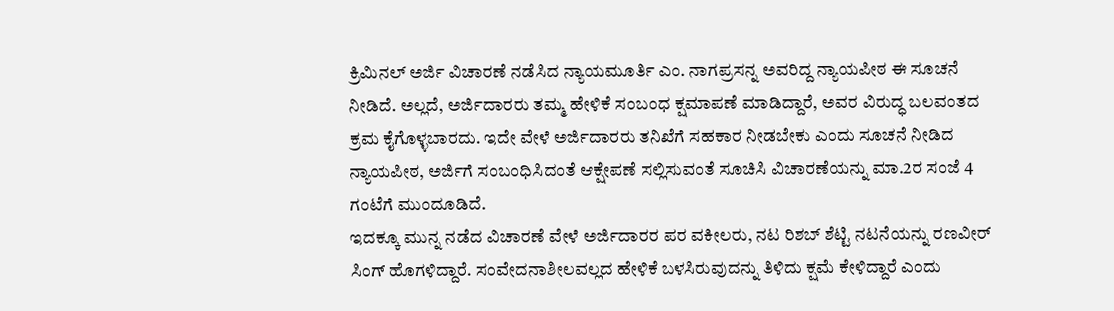ಕ್ರಿಮಿನಲ್ ಅರ್ಜಿ ವಿಚಾರಣೆ ನಡೆಸಿದ ನ್ಯಾಯಮೂರ್ತಿ ಎಂ. ನಾಗಪ್ರಸನ್ನ ಅವರಿದ್ದ ನ್ಯಾಯಪೀಠ ಈ ಸೂಚನೆ ನೀಡಿದೆ. ಅಲ್ಲದೆ, ಅರ್ಜಿದಾರರು ತಮ್ಮ ಹೇಳಿಕೆ ಸಂಬಂಧ ಕ್ಷಮಾಪಣೆ ಮಾಡಿದ್ದಾರೆ, ಅವರ ವಿರುದ್ಧ ಬಲವಂತದ ಕ್ರಮ ಕೈಗೊಳ್ಳಬಾರದು. ಇದೇ ವೇಳೆ ಅರ್ಜಿದಾರರು ತನಿಖೆಗೆ ಸಹಕಾರ ನೀಡಬೇಕು ಎಂದು ಸೂಚನೆ ನೀಡಿದ ನ್ಯಾಯಪೀಠ, ಅರ್ಜಿಗೆ ಸಂಬಂಧಿಸಿದಂತೆ ಆಕ್ಷೇಪಣೆ ಸಲ್ಲಿಸುವಂತೆ ಸೂಚಿಸಿ ವಿಚಾರಣೆಯನ್ನು ಮಾ.2ರ ಸಂಜೆ 4 ಗಂಟೆಗೆ ಮುಂದೂಡಿದೆ.
ಇದಕ್ಕೂ ಮುನ್ನ ನಡೆದ ವಿಚಾರಣೆ ವೇಳೆ ಅರ್ಜಿದಾರರ ಪರ ವಕೀಲರು, ನಟ ರಿಶಬ್ ಶೆಟ್ಟಿ ನಟನೆಯನ್ನು ರಣವೀರ್ ಸಿಂಗ್ ಹೊಗಳಿದ್ದಾರೆ. ಸಂವೇದನಾಶೀಲವಲ್ಲದ ಹೇಳಿಕೆ ಬಳಸಿರುವುದನ್ನು ತಿಳಿದು ಕ್ಷಮೆ ಕೇಳಿದ್ದಾರೆ ಎಂದು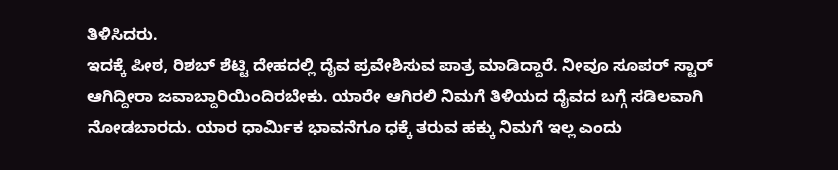ತಿಳಿಸಿದರು.
ಇದಕ್ಕೆ ಪೀಠ, ರಿಶಬ್ ಶೆಟ್ಟಿ ದೇಹದಲ್ಲಿ ದೈವ ಪ್ರವೇಶಿಸುವ ಪಾತ್ರ ಮಾಡಿದ್ದಾರೆ. ನೀವೂ ಸೂಪರ್ ಸ್ಟಾರ್ ಆಗಿದ್ದೀರಾ ಜವಾಬ್ದಾರಿಯಿಂದಿರಬೇಕು. ಯಾರೇ ಆಗಿರಲಿ ನಿಮಗೆ ತಿಳಿಯದ ದೈವದ ಬಗ್ಗೆ ಸಡಿಲವಾಗಿ ನೋಡಬಾರದು. ಯಾರ ಧಾರ್ಮಿಕ ಭಾವನೆಗೂ ಧಕ್ಕೆ ತರುವ ಹಕ್ಕು ನಿಮಗೆ ಇಲ್ಲ ಎಂದು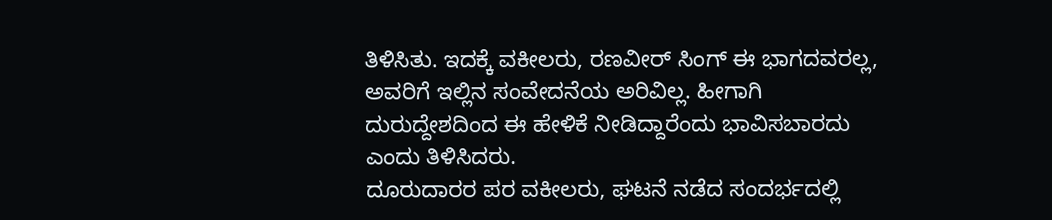ತಿಳಿಸಿತು. ಇದಕ್ಕೆ ವಕೀಲರು, ರಣವೀರ್ ಸಿಂಗ್ ಈ ಭಾಗದವರಲ್ಲ, ಅವರಿಗೆ ಇಲ್ಲಿನ ಸಂವೇದನೆಯ ಅರಿವಿಲ್ಲ. ಹೀಗಾಗಿ ದುರುದ್ದೇಶದಿಂದ ಈ ಹೇಳಿಕೆ ನೀಡಿದ್ದಾರೆಂದು ಭಾವಿಸಬಾರದು ಎಂದು ತಿಳಿಸಿದರು.
ದೂರುದಾರರ ಪರ ವಕೀಲರು, ಘಟನೆ ನಡೆದ ಸಂದರ್ಭದಲ್ಲಿ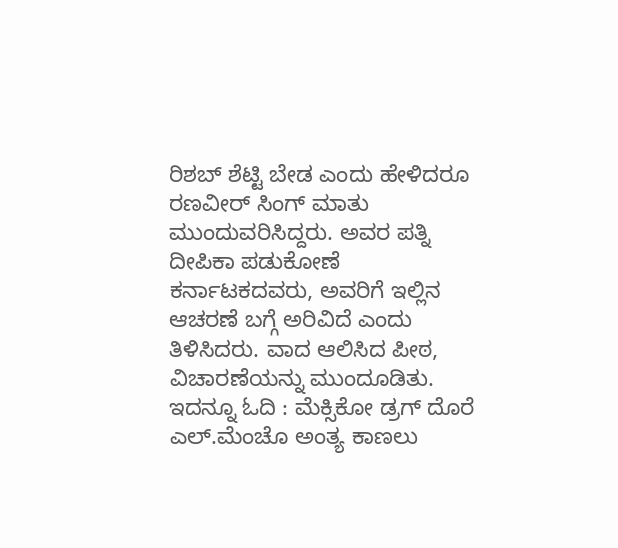ರಿಶಬ್ ಶೆಟ್ಟಿ ಬೇಡ ಎಂದು ಹೇಳಿದರೂ ರಣವೀರ್ ಸಿಂಗ್ ಮಾತು ಮುಂದುವರಿಸಿದ್ದರು. ಅವರ ಪತ್ನಿ ದೀಪಿಕಾ ಪಡುಕೋಣೆ ಕರ್ನಾಟಕದವರು, ಅವರಿಗೆ ಇಲ್ಲಿನ ಆಚರಣೆ ಬಗ್ಗೆ ಅರಿವಿದೆ ಎಂದು ತಿಳಿಸಿದರು. ವಾದ ಆಲಿಸಿದ ಪೀಠ, ವಿಚಾರಣೆಯನ್ನು ಮುಂದೂಡಿತು.
ಇದನ್ನೂ ಓದಿ : ಮೆಕ್ಸಿಕೋ ಡ್ರಗ್ ದೊರೆ ಎಲ್.ಮೆಂಚೊ ಅಂತ್ಯ ಕಾಣಲು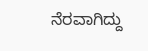ನೆರವಾಗಿದ್ದು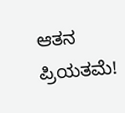ಆತನ ಪ್ರಿಯತಮೆ!